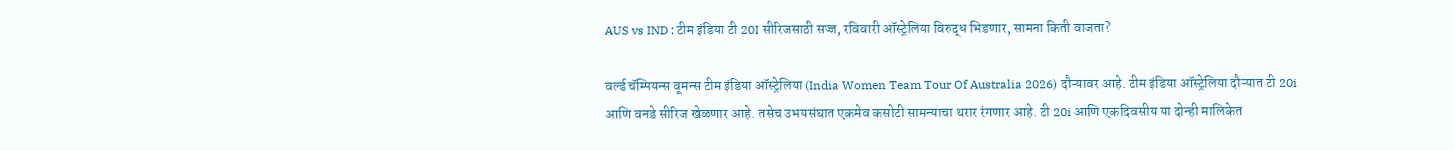AUS vs IND : टीम इंडिया टी 20I सीरिजसाठी सज्ज, रविवारी ऑस्ट्रेलिया विरुद्ध भिडणार, सामना किती वाजता?

वर्ल्ड चॅम्पियन्स वूमन्स टीम इंडिया ऑस्ट्रेलिया (India Women Team Tour Of Australia 2026) दौऱ्यावर आहे. टीम इंडिया ऑस्ट्रेलिया दौऱ्यात टी 20i आणि वनडे सीरिज खेळणार आहे. तसेच उभयसंघात एकमेव कसोटी सामन्याचा थरार रंगणार आहे. टी 20i आणि एकदिवसीय या दोन्ही मालिकेत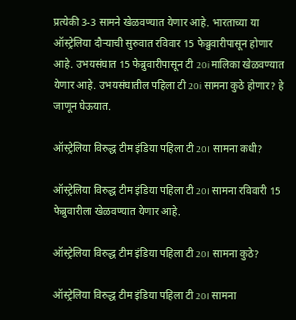प्रत्येकी 3-3 सामने खेळवण्यात येणार आहे. भारताच्या या ऑस्ट्रेलिया दौऱ्याची सुरुवात रविवार 15 फेब्रुवारीपासून होणार आहे. उभयसंघात 15 फेब्रुवारीपासून टी 20i मालिका खेळवण्यात येणार आहे. उभयसंघातील पहिला टी 20i सामना कुठे होणार? हे जाणून घेऊयात.

ऑस्ट्रेलिया विरुद्ध टीम इंडिया पहिला टी 20I सामना कधी?

ऑस्ट्रेलिया विरुद्ध टीम इंडिया पहिला टी 20I सामना रविवारी 15 फेब्रुवारीला खेळवण्यात येणार आहे.

ऑस्ट्रेलिया विरुद्ध टीम इंडिया पहिला टी 20I सामना कुठे?

ऑस्ट्रेलिया विरुद्ध टीम इंडिया पहिला टी 20I सामना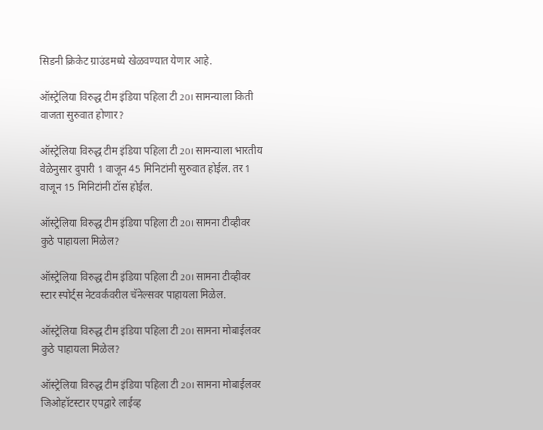सिडनी क्रिकेट ग्राउंडमध्ये खेळवण्यात येणार आहे.

ऑस्ट्रेलिया विरुद्ध टीम इंडिया पहिला टी 20I सामन्याला किती वाजता सुरुवात होणार?

ऑस्ट्रेलिया विरुद्ध टीम इंडिया पहिला टी 20I सामन्याला भारतीय वेळेनुसार दुपारी 1 वाजून 45 मिनिटांनी सुरुवात होईल. तर 1 वाजून 15 मिनिटांनी टॉस होईल.

ऑस्ट्रेलिया विरुद्ध टीम इंडिया पहिला टी 20I सामना टीव्हीवर कुठे पाहायला मिळेल?

ऑस्ट्रेलिया विरुद्ध टीम इंडिया पहिला टी 20I सामना टीव्हीवर स्टार स्पोर्ट्स नेटवर्कवरील चॅनेल्सवर पाहायला मिळेल.

ऑस्ट्रेलिया विरुद्ध टीम इंडिया पहिला टी 20I सामना मोबाईलवर कुठे पाहायला मिळेल?

ऑस्ट्रेलिया विरुद्ध टीम इंडिया पहिला टी 20I सामना मोबाईलवर जिओहॉटस्टार एपद्वारे लाईव्ह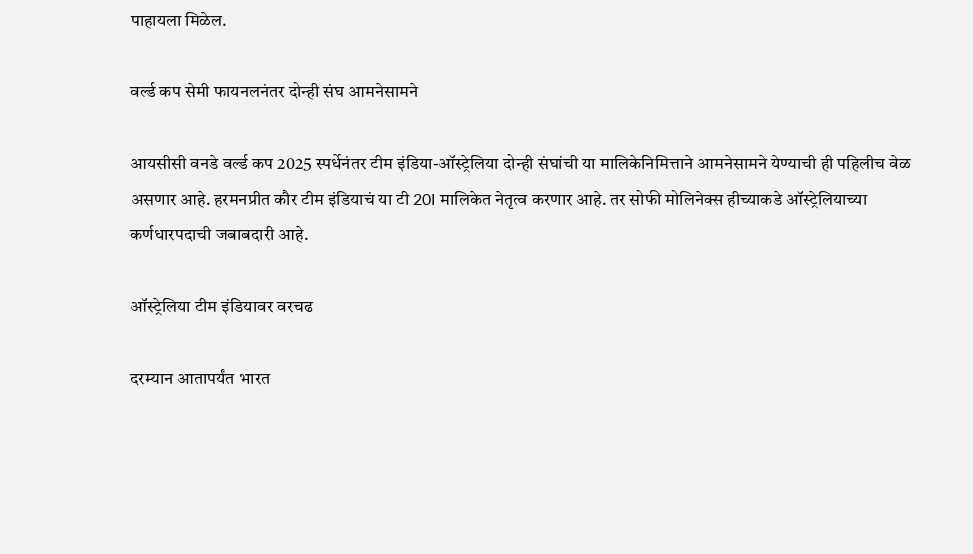पाहायला मिळेल.

वर्ल्ड कप सेमी फायनलनंतर दोन्ही संघ आमनेसामने

आयसीसी वनडे वर्ल्ड कप 2025 स्पर्धेनंतर टीम इंडिया-ऑस्ट्रेलिया दोन्ही संघांची या मालिकेनिमित्ताने आमनेसामने येण्याची ही पहिलीच वेळ असणार आहे. हरमनप्रीत कौर टीम इंडियाचं या टी 20I मालिकेत नेतृत्व करणार आहे. तर सोफी मोलिनेक्स हीच्याकडे ऑस्ट्रेलियाच्या कर्णधारपदाची जबाबदारी आहे.

ऑस्ट्रेलिया टीम इंडियावर वरचढ

दरम्यान आतापर्यंत भारत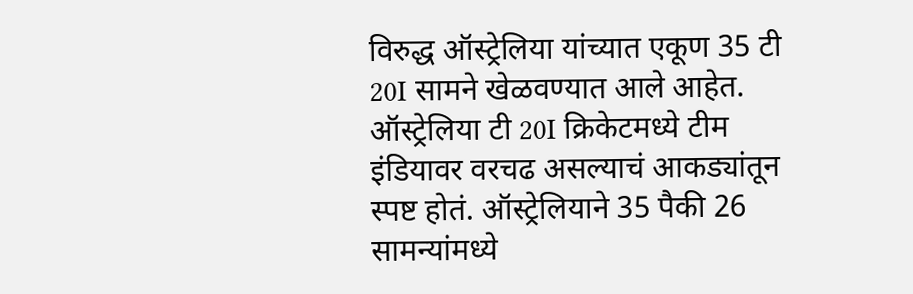विरुद्ध ऑस्ट्रेलिया यांच्यात एकूण 35 टी 20I सामने खेळवण्यात आले आहेत. ऑस्ट्रेलिया टी 20I क्रिकेटमध्ये टीम इंडियावर वरचढ असल्याचं आकड्यांतून स्पष्ट होतं. ऑस्ट्रेलियाने 35 पैकी 26 सामन्यांमध्ये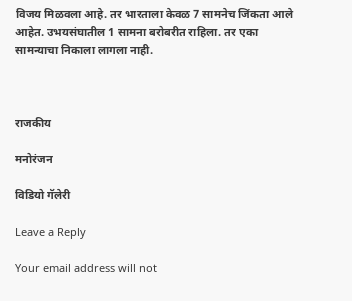विजय मिळवला आहे. तर भारताला केवळ 7 सामनेच जिंकता आले आहेत. उभयसंघातील 1 सामना बरोबरीत राहिला. तर एका सामन्याचा निकाला लागला नाही.



राजकीय

मनोरंजन

विडियो गॅलेरी

Leave a Reply

Your email address will not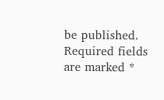be published. Required fields are marked *